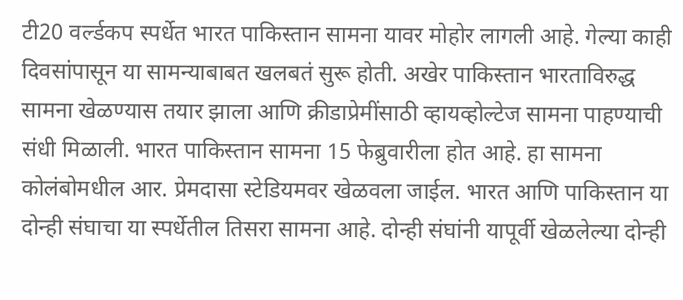टी20 वर्ल्डकप स्पर्धेत भारत पाकिस्तान सामना यावर मोहोर लागली आहे. गेल्या काही दिवसांपासून या सामन्याबाबत खलबतं सुरू होती. अखेर पाकिस्तान भारताविरुद्ध सामना खेळण्यास तयार झाला आणि क्रीडाप्रेमींसाठी व्हायव्होल्टेज सामना पाहण्याची संधी मिळाली. भारत पाकिस्तान सामना 15 फेब्रुवारीला होत आहे. हा सामना कोलंबोमधील आर. प्रेमदासा स्टेडियमवर खेळवला जाईल. भारत आणि पाकिस्तान या दोन्ही संघाचा या स्पर्धेतील तिसरा सामना आहे. दोन्ही संघांनी यापूर्वी खेळलेल्या दोन्ही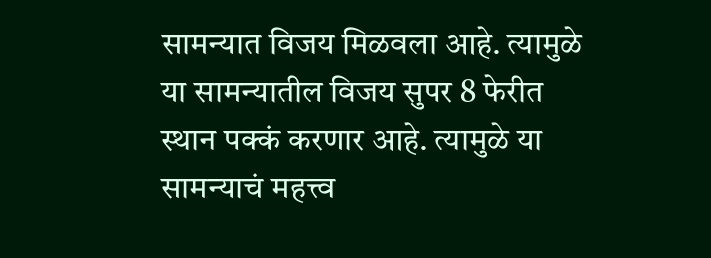सामन्यात विजय मिळवला आहे. त्यामुळे या सामन्यातील विजय सुपर 8 फेरीत स्थान पक्कं करणार आहे. त्यामुळे या सामन्याचं महत्त्व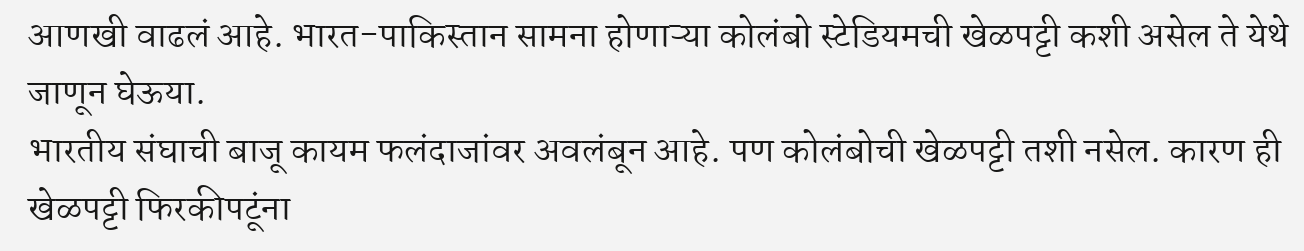आणखी वाढलं आहे. भारत-पाकिस्तान सामना होणाऱ्या कोलंबो स्टेडियमची खेळपट्टी कशी असेल ते येथे जाणून घेऊया.
भारतीय संघाची बाजू कायम फलंदाजांवर अवलंबून आहे. पण कोलंबोची खेळपट्टी तशी नसेल. कारण ही खेळपट्टी फिरकीपटूंना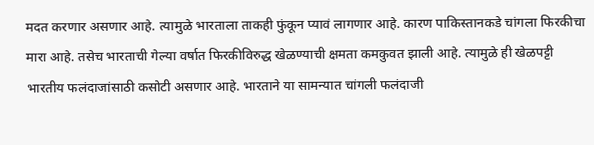मदत करणार असणार आहे. त्यामुळे भारताला ताकही फुंकून प्यावं लागणार आहे. कारण पाकिस्तानकडे चांगला फिरकीचा मारा आहे. तसेच भारताची गेल्या वर्षात फिरकीविरुद्ध खेळण्याची क्षमता कमकुवत झाली आहे. त्यामुळे ही खेळपट्टी भारतीय फलंदाजांसाठी कसोटी असणार आहे. भारताने या सामन्यात चांगली फलंदाजी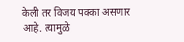केली तर विजय पक्का असणार आहे. त्यामुळे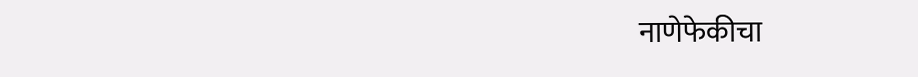नाणेफेकीचा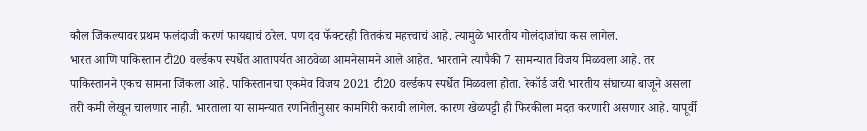कौल जिंकल्यावर प्रथम फलंदाजी करणं फायद्याचं ठरेल. पण दव फॅक्टरही तितकंच महत्त्वाचं आहे. त्यामुळे भारतीय गोलंदाजांचा कस लागेल.
भारत आणि पाकिस्तान टी20 वर्ल्डकप स्पर्धेत आतापर्यत आठवेळा आमनेसामने आले आहेत. भारताने त्यापैकी 7 सामन्यात विजय मिळवला आहे. तर पाकिस्तानने एकच सामना जिंकला आहे. पाकिस्तानचा एकमेव विजय 2021 टी20 वर्ल्डकप स्पर्धेत मिळवला होता. रेकॉर्ड जरी भारतीय संघाच्या बाजूने असला तरी कमी लेखून चालणार नाही. भारताला या सामन्यात रणनितीनुसार कामगिरी करावी लागेल. कारण खेळपट्टी ही फिरकीला मदत करणारी असणार आहे. यापूर्वी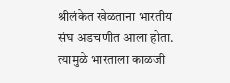श्रीलंकेत खेळताना भारतीय संघ अडचणीत आला होता. त्यामुळे भारताला काळजी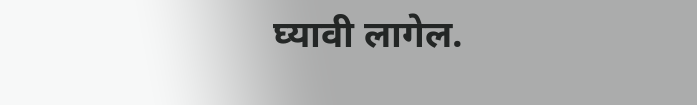घ्यावी लागेल.